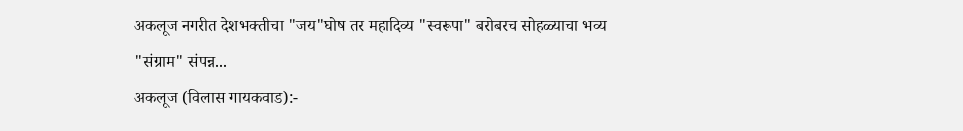अकलूज नगरीत देशभक्तीचा "जय"घोष तर महादिव्य "स्वरूपा" बरोबरच सोहळ्याचा भव्य "संग्राम" संपन्न...
अकलूज (विलास गायकवाड):-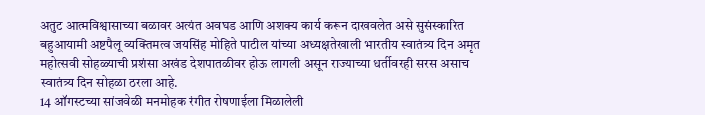अतुट आत्मविश्वासाच्या बळावर अत्यंत अवघड आणि अशक्य कार्य करून दाखवलेत असे सुसंस्कारित बहुआयामी अष्टपैलू व्यक्तिमत्व जयसिंह मोहिते पाटील यांच्या अध्यक्षतेखाली भारतीय स्वातंत्र्य दिन अमृत महोत्सवी सोहळ्याची प्रशंसा अखंड देशपातळीवर होऊ लागली असून राज्याच्या धर्तीवरही सरस असाच स्वातंत्र्य दिन सोहळा ठरला आहे.
14 ऑगस्टच्या सांजवेळी मनमोहक रंगीत रोषणाईला मिळालेली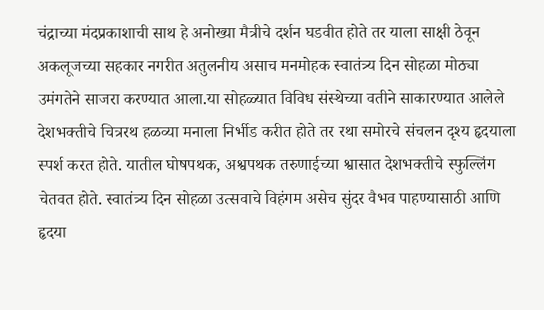चंद्राच्या मंदप्रकाशाची साथ हे अनोख्या मैत्रीचे दर्शन घडवीत होते तर याला साक्षी ठेवून अकलूजच्या सहकार नगरीत अतुलनीय असाच मनमोहक स्वातंत्र्य दिन सोहळा मोठ्या उमंगतेने साजरा करण्यात आला.या सोहळ्यात विविध संस्थेच्या वतीने साकारण्यात आलेले देशभक्तीचे चित्ररथ हळव्या मनाला निर्भीड करीत होते तर रथा समोरचे संचलन दृश्य हृदयाला स्पर्श करत होते. यातील घोषपथक, अश्वपथक तरुणाईच्या श्वासात देशभक्तीचे स्फुल्लिंग चेतवत होते. स्वातंत्र्य दिन सोहळा उत्सवाचे विहंगम असेच सुंदर वैभव पाहण्यासाठी आणि हृदया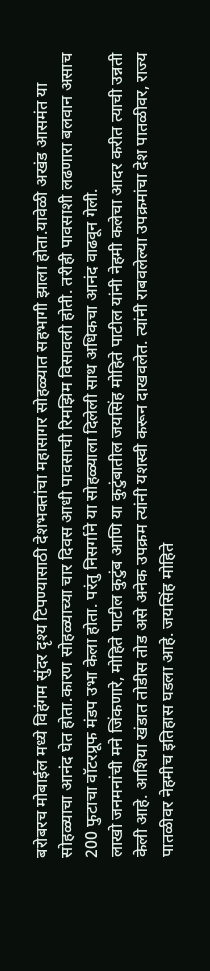बरोबरच मोबाईल मध्ये विहंगम सुंदर दृश्य टिपण्यासाठी देशभक्तांचा महासागर सोहळ्यात सहभागी झाला होता.यावेळी अखंड आसमंत या सोहळ्याचा आनंद घेत होता.कारण सोहळ्याच्या चार दिवस आधी पावसाची रिमझिम विसावली होती. तरीही पावसाशी लढणारा बलवान असाच 200 फुटाचा वॉटरप्रूफ मंडप उभा केला होता. परंतु निसर्गाने या सोहळ्याला दिलेली साथ अधिकचा आनंद वाढवून गेली.
लाखो जनमनांची मने जिंकणारे, मोहिते पाटील कुटुंब आणि या कुटुंबातील जयसिंह मोहिते पाटील यांनी नेहमी कलेचा आदर करीत त्याची उन्नती केली आहे. आशिया खंडात तोडीस तोड असे अनेक उपक्रम त्यांनी यशस्वी करून दाखवलेत. त्यांनी राबवलेल्या उपक्रमांचा देश पातळीवर, राज्य पातळीवर नेहमीच इतिहास घडला आहे. जयसिंह मोहिते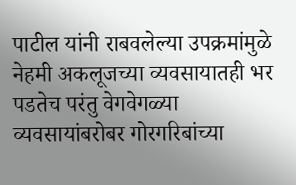पाटील यांनी राबवलेल्या उपक्रमांमुळे नेहमी अकलूजच्या व्यवसायातही भर पडतेच परंतु वेगवेगळ्या व्यवसायांबरोबर गोरगरिबांच्या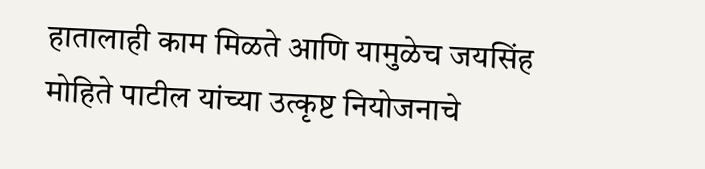हातालाही काम मिळते आणि यामुळेच जयसिंह मोहिते पाटील यांच्या उत्कृष्ट नियोजनाचे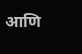आणि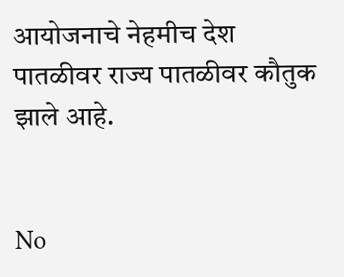आयोजनाचे नेहमीच देश पातळीवर राज्य पातळीवर कौतुक झाले आहे.


No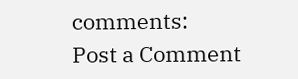comments:
Post a Comment